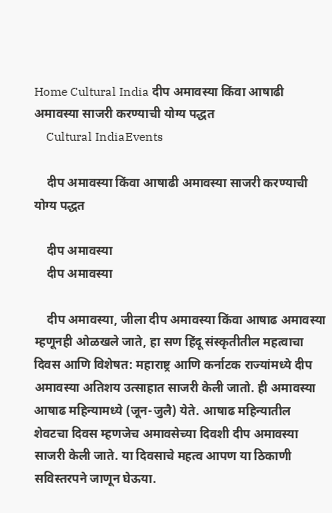Home Cultural India दीप अमावस्या किंवा आषाढी अमावस्या साजरी करण्याची योग्य पद्धत
    Cultural IndiaEvents

    दीप अमावस्या किंवा आषाढी अमावस्या साजरी करण्याची योग्य पद्धत

    दीप अमावस्या
    दीप अमावस्या

    दीप अमावस्या, जीला दीप अमावस्या किंवा आषाढ अमावस्या म्हणूनही ओळखले जाते, हा सण हिंदू संस्कृतीतील महत्वाचा दिवस आणि विशेषत: महाराष्ट्र आणि कर्नाटक राज्यांमध्ये दीप अमावस्या अतिशय उत्साहात साजरी केली जातो. ही अमावस्या आषाढ महिन्यामध्ये (जून-जुलै) येते. आषाढ महिन्यातील शेवटचा दिवस म्हणजेच अमावसेच्या दिवशी दीप अमावस्या साजरी केली जाते. या दिवसाचे महत्व आपण या ठिकाणी सविस्तरपने जाणून घेऊया.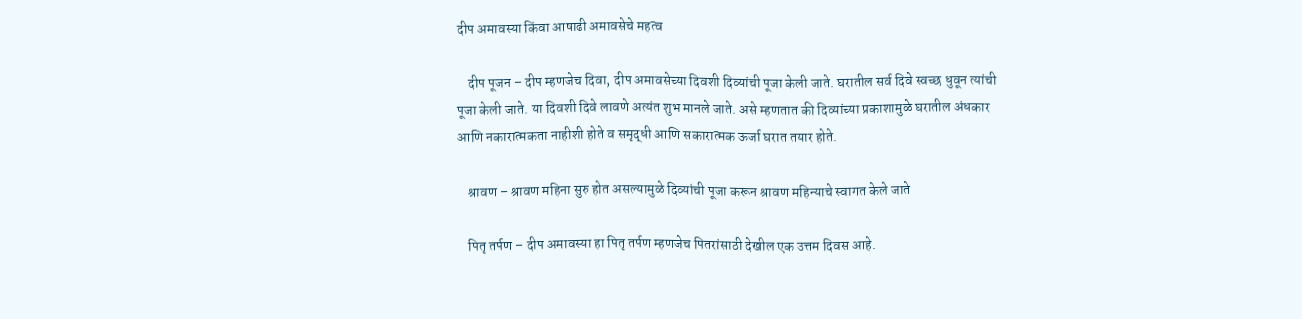दीप अमावस्या किंवा आषाढी अमावसेचे महत्व

    दीप पूजन – दीप म्हणजेच दिवा, दीप अमावसेच्या दिवशी दिव्यांची पूजा केली जाते. घरातील सर्व दिवे स्वच्छ धुवून त्यांची पूजा केली जाते. या दिवशी दिवे लावणे अत्यंत शुभ मानले जाते. असे म्हणतात की दिव्यांच्या प्रकाशामुळे घरातील अंधकार आणि नकारात्मकता नाहीशी होते व समृद्धी आणि सकारात्मक ऊर्जा घरात तयार होते.

    श्रावण – श्रावण महिना सुरु होत असल्यामुळे दिव्यांची पूजा करून श्रावण महिन्याचे स्वागत केले जाते

    पितृ तर्पण – दीप अमावस्या हा पितृ तर्पण म्हणजेच पितरांसाठी देखील एक उत्तम दिवस आहे.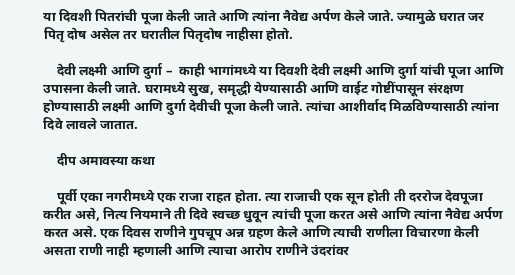या दिवशी पितरांची पूजा केली जाते आणि त्यांना नैवेद्य अर्पण केले जाते. ज्यामुळे घरात जर पितृ दोष असेल तर घरातील पितृदोष नाहीसा होतो.

    देवी लक्ष्मी आणि दुर्गा –  काही भागांमध्ये या दिवशी देवी लक्ष्मी आणि दुर्गा यांची पूजा आणि उपासना केली जाते. घरामध्ये सुख, समृद्धी येण्यासाठी आणि वाईट गोष्टींपासून संरक्षण होण्यासाठी लक्ष्मी आणि दुर्गा देवीची पूजा केली जाते. त्यांचा आशीर्वाद मिळविण्यासाठी त्यांना दिवे लावले जातात.

    दीप अमावस्या कथा

    पूर्वी एका नगरीमध्ये एक राजा राहत होता. त्या राजाची एक सून होती ती दररोज देवपूजा करीत असे, नित्य नियमाने ती दिवे स्वच्छ धुवून त्यांची पूजा करत असे आणि त्यांना नैवेद्य अर्पण करत असे. एक दिवस राणीने गुपचूप अन्न ग्रहण केले आणि त्याची राणीला विचारणा केली असता राणी नाही म्हणाली आणि त्याचा आरोप राणीने उंदरांवर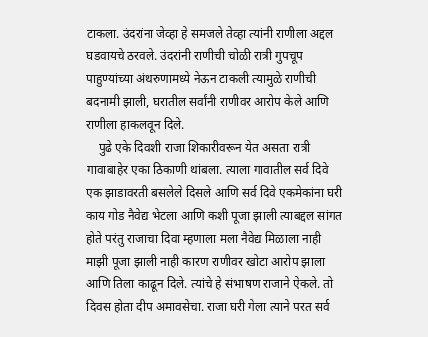टाकला. उंदरांना जेव्हा हे समजले तेव्हा त्यांनी राणीला अद्दल घडवायचे ठरवले. उंदरांनी राणीची चोळी रात्री गुपचूप पाहुण्यांच्या अंथरुणामध्ये नेऊन टाकली त्यामुळे राणीची बदनामी झाली, घरातील सर्वांनी राणीवर आरोप केले आणि राणीला हाकलवून दिले.
    पुढे एके दिवशी राजा शिकारीवरून येत असता रात्री गावाबाहेर एका ठिकाणी थांबला. त्याला गावातील सर्व दिवे एक झाडावरती बसलेले दिसले आणि सर्व दिवे एकमेकांना घरी काय गोड नैवेद्य भेटला आणि कशी पूजा झाली त्याबद्दल सांगत होते परंतु राजाचा दिवा म्हणाला मला नैवेद्य मिळाला नाही माझी पूजा झाली नाही कारण राणीवर खोटा आरोप झाला आणि तिला काढून दिले. त्यांचे हे संभाषण राजाने ऐकले. तो दिवस होता दीप अमावसेचा. राजा घरी गेला त्याने परत सर्व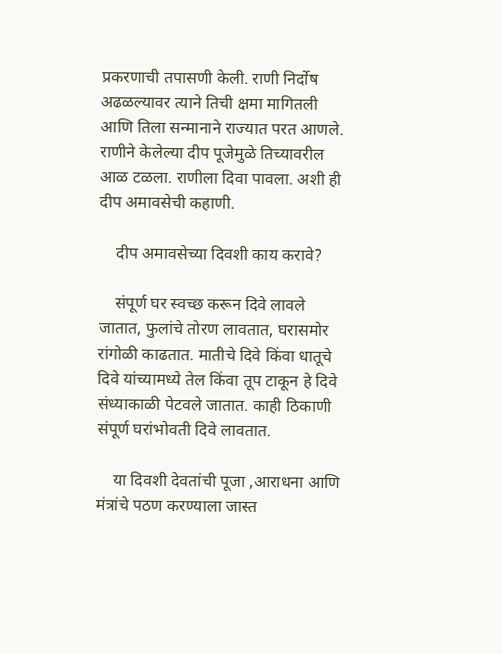प्रकरणाची तपासणी केली. राणी निर्दोष अढळल्यावर त्याने तिची क्षमा मागितली आणि तिला सन्मानाने राज्यात परत आणले. राणीने केलेल्या दीप पूजेमुळे तिच्यावरील आळ टळला. राणीला दिवा पावला. अशी ही दीप अमावसेची कहाणी.

    दीप अमावसेच्या दिवशी काय करावे?

    संपूर्ण घर स्वच्छ करून दिवे लावले जातात, फुलांचे तोरण लावतात, घरासमोर रांगोळी काढतात. मातीचे दिवे किंवा धातूचे दिवे यांच्यामध्ये तेल किंवा तूप टाकून हे दिवे संध्याकाळी पेटवले जातात. काही ठिकाणी संपूर्ण घरांभोवती दिवे लावतात.

    या दिवशी देवतांची पूजा ,आराधना आणि मंत्रांचे पठण करण्याला जास्त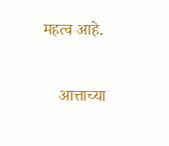महत्व आहे.

    आत्ताच्या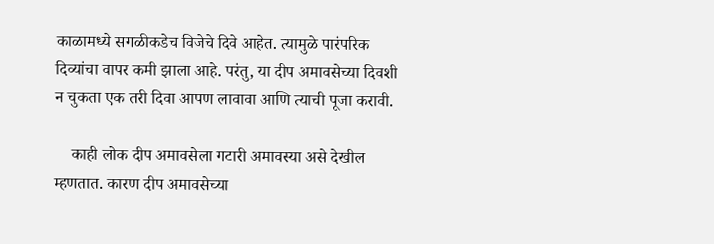काळामध्ये सगळीकडेच विजेचे दिवे आहेत. त्यामुळे पारंपरिक दिव्यांचा वापर कमी झाला आहे. परंतु, या दीप अमावसेच्या दिवशी न चुकता एक तरी दिवा आपण लावावा आणि त्याची पूजा करावी.

    काही लोक दीप अमावसेला गटारी अमावस्या असे देखील म्हणतात. कारण दीप अमावसेच्या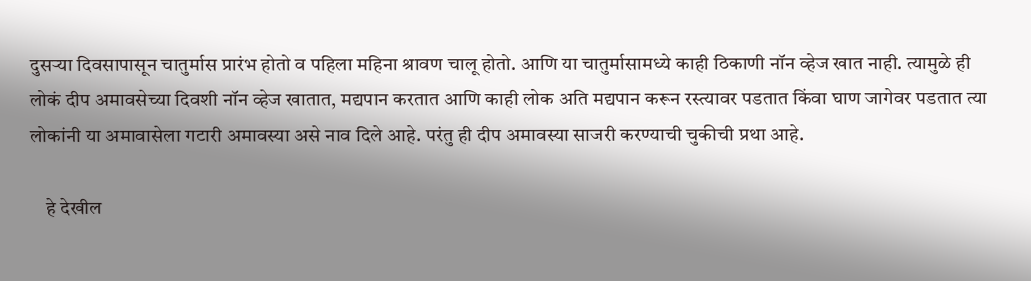दुसऱ्या दिवसापासून चातुर्मास प्रारंभ होतो व पहिला महिना श्रावण चालू होतो. आणि या चातुर्मासामध्ये काही ठिकाणी नॉन व्हेज खात नाही. त्यामुळे ही लोकं दीप अमावसेच्या दिवशी नॉन व्हेज खातात, मद्यपान करतात आणि काही लोक अति मद्यपान करून रस्त्यावर पडतात किंवा घाण जागेवर पडतात त्या लोकांनी या अमावासेला गटारी अमावस्या असे नाव दिले आहे. परंतु ही दीप अमावस्या साजरी करण्याची चुकीची प्रथा आहे.

    हे देखील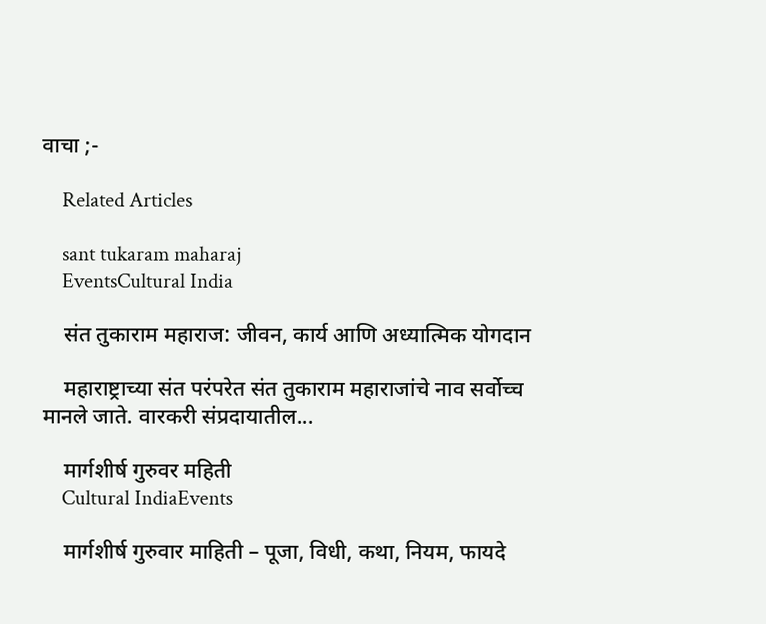वाचा ;-

    Related Articles

    sant tukaram maharaj
    EventsCultural India

    संत तुकाराम महाराज: जीवन, कार्य आणि अध्यात्मिक योगदान

    महाराष्ट्राच्या संत परंपरेत संत तुकाराम महाराजांचे नाव सर्वोच्च मानले जाते. वारकरी संप्रदायातील...

    मार्गशीर्ष गुरुवर महिती
    Cultural IndiaEvents

    मार्गशीर्ष गुरुवार माहिती – पूजा, विधी, कथा, नियम, फायदे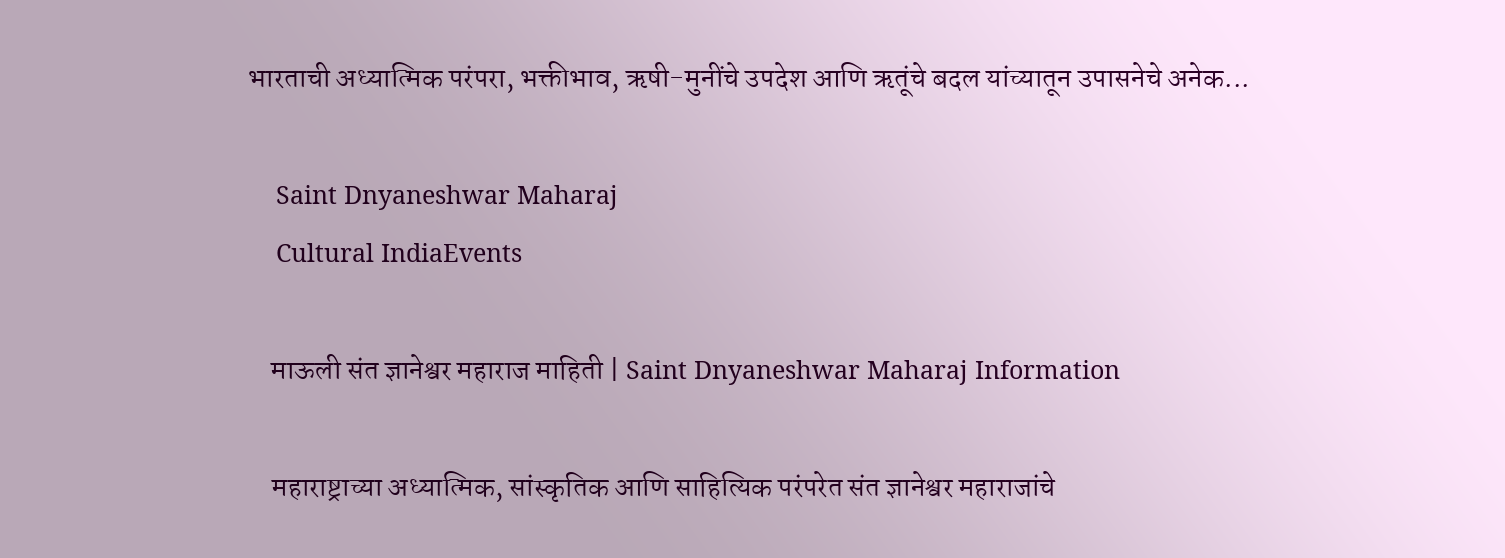भारताची अध्यात्मिक परंपरा, भक्तीभाव, ऋषी-मुनींचे उपदेश आणि ऋतूंचे बदल यांच्यातून उपासनेचे अनेक...

    Saint Dnyaneshwar Maharaj
    Cultural IndiaEvents

    माऊली संत ज्ञानेश्वर महाराज माहिती | Saint Dnyaneshwar Maharaj Information

    महाराष्ट्राच्या अध्यात्मिक, सांस्कृतिक आणि साहित्यिक परंपरेत संत ज्ञानेश्वर महाराजांचे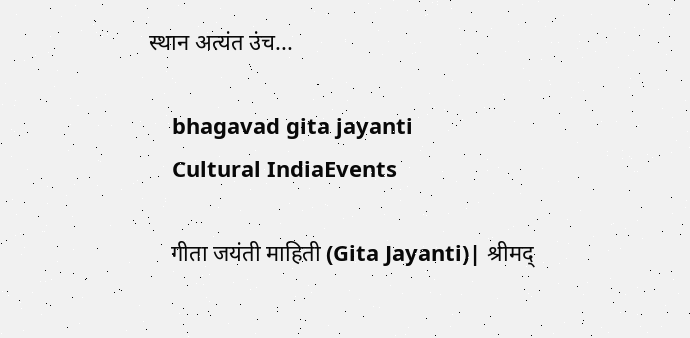स्थान अत्यंत उंच...

    bhagavad gita jayanti
    Cultural IndiaEvents

    गीता जयंती माहिती (Gita Jayanti)| श्रीमद्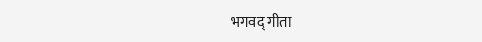भगवद् गीता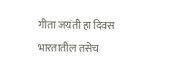गीता जयंती हा दिवस भारतातील तसेच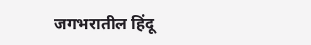जगभरातील हिंदू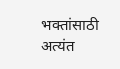भक्तांसाठी अत्यंत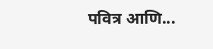पवित्र आणि...